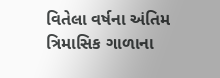વિતેલા વર્ષના અંતિમ ત્રિમાસિક ગાળાના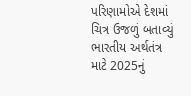પરિણામોએ દેશમાં ચિત્ર ઉજળું બતાવ્યું
ભારતીય અર્થતંત્ર માટે 2025નું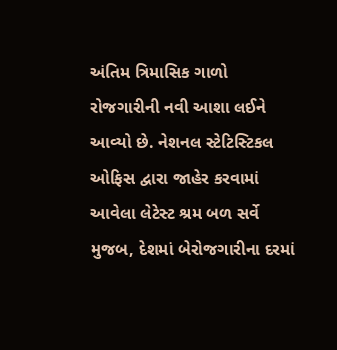અંતિમ ત્રિમાસિક ગાળો રોજગારીની નવી આશા લઈને આવ્યો છે. નેશનલ સ્ટેટિસ્ટિકલ ઓફિસ દ્વારા જાહેર કરવામાં આવેલા લેટેસ્ટ શ્રમ બળ સર્વે મુજબ, દેશમાં બેરોજગારીના દરમાં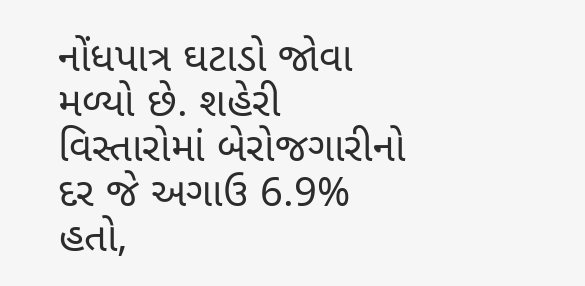નોંધપાત્ર ઘટાડો જોવા મળ્યો છે. શહેરી વિસ્તારોમાં બેરોજગારીનો દર જે અગાઉ 6.9% હતો,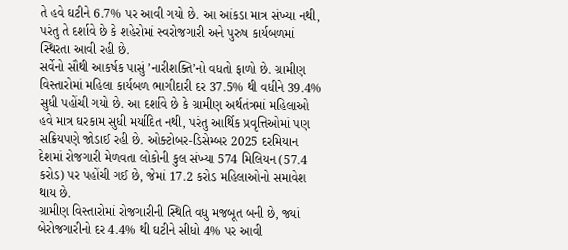તે હવે ઘટીને 6.7% પર આવી ગયો છે. આ આંકડા માત્ર સંખ્યા નથી, પરંતુ તે દર્શાવે છે કે શહેરોમાં સ્વરોજગારી અને પુરુષ કાર્યબળમાં સ્થિરતા આવી રહી છે.
સર્વેનો સૌથી આકર્ષક પાસું ’નારીશક્તિ’નો વધતો ફાળો છે. ગ્રામીણ વિસ્તારોમાં મહિલા કાર્યબળ ભાગીદારી દર 37.5% થી વધીને 39.4% સુધી પહોંચી ગયો છે. આ દર્શાવે છે કે ગ્રામીણ અર્થતંત્રમાં મહિલાઓ હવે માત્ર ઘરકામ સુધી મર્યાદિત નથી, પરંતુ આર્થિક પ્રવૃત્તિઓમાં પણ સક્રિયપણે જોડાઈ રહી છે. ઓક્ટોબર-ડિસેમ્બર 2025 દરમિયાન દેશમાં રોજગારી મેળવતા લોકોની કુલ સંખ્યા 574 મિલિયન (57.4 કરોડ) પર પહોંચી ગઈ છે, જેમાં 17.2 કરોડ મહિલાઓનો સમાવેશ થાય છે.
ગ્રામીણ વિસ્તારોમાં રોજગારીની સ્થિતિ વધુ મજબૂત બની છે, જ્યાં બેરોજગારીનો દર 4.4% થી ઘટીને સીધો 4% પર આવી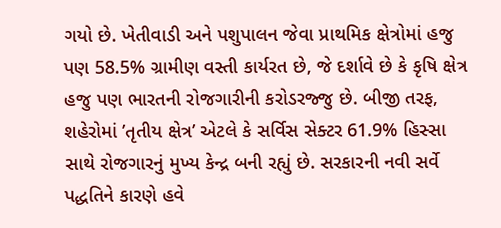ગયો છે. ખેતીવાડી અને પશુપાલન જેવા પ્રાથમિક ક્ષેત્રોમાં હજુ પણ 58.5% ગ્રામીણ વસ્તી કાર્યરત છે, જે દર્શાવે છે કે કૃષિ ક્ષેત્ર હજુ પણ ભારતની રોજગારીની કરોડરજ્જુ છે. બીજી તરફ, શહેરોમાં ’તૃતીય ક્ષેત્ર’ એટલે કે સર્વિસ સેક્ટર 61.9% હિસ્સા સાથે રોજગારનું મુખ્ય કેન્દ્ર બની રહ્યું છે. સરકારની નવી સર્વે પદ્ધતિને કારણે હવે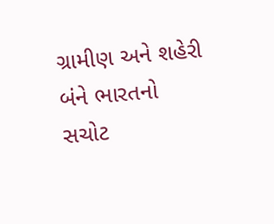ગ્રામીણ અને શહેરી બંને ભારતનો સચોટ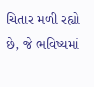ચિતાર મળી રહ્યો છે, જે ભવિષ્યમાં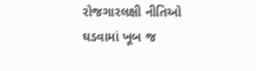રોજગારલક્ષી નીતિઓ ઘડવામાં ખૂબ જ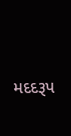મદદરૂપ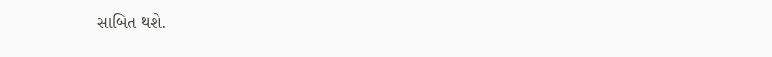સાબિત થશે.